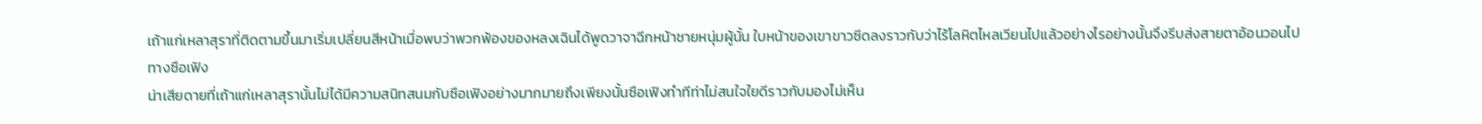เถ้าแก่เหลาสุราที่ติดตามขึ้นมาเริ่มเปลี่ยนสีหน้าเมื่อพบว่าพวกพ้องของหลงเฉินได้พูดวาจาฉีกหน้าชายหนุ่มผู้นั้น ใบหน้าของเขาขาวซีดลงราวกับว่าไร้โลหิตไหลเวียนไปแล้วอย่างไรอย่างนั้นจึงรีบส่งสายตาอ้อนวอนไปทางซือเฟิง
น่าเสียดายที่เถ้าแก่เหลาสุรานั้นไม่ได้มีความสนิทสนมกับซือเฟิงอย่างมากมายถึงเพียงนั้นซือเฟิงทำทีท่าไม่สนใจใยดีราวกับมองไม่เห็น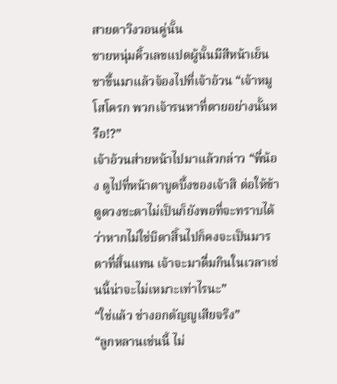สายตาวิงวอนคู่นั้น
ชายหนุ่มคิ้วเลขแปดผู้นั้นมีสีหน้าเย็นชาขึ้นมาแล้วจ้องไปที่เจ้าอ้วน “เจ้าหมูโสโครก พวกเจ้ารนหาที่ตายอย่างนั้นหรือ!?”
เจ้าอ้วนส่ายหน้าไปมาแล้วกล่าว “พี่น้อง ดูไปที่หน้าตาบูดบึ้งของเจ้าสิ ต่อให้ข้าดูดวงชะตาไม่เป็นก็ยังพอที่จะทราบได้ว่าหากไม่ใช่บิดาสิ้นไปก็คงจะเป็นมารดาที่สิ้นแทน เจ้าจะมาดื่มกินในเวลาเช่นนี้น่าจะไม่เหมาะเท่าไรนะ”
“ใช่แล้ว ช่างอกตัญญูเสียจริง”
“ลูกหลานเช่นนี้ ไม่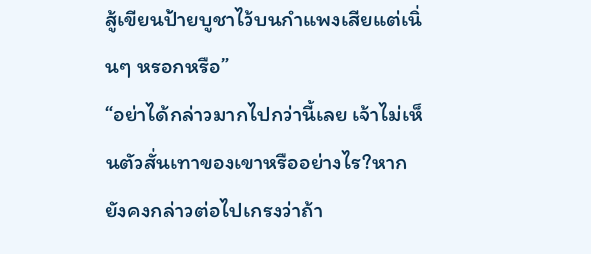สู้เขียนป้ายบูชาไว้บนกำแพงเสียแต่เนิ่นๆ หรอกหรือ”
“อย่าได้กล่าวมากไปกว่านี้เลย เจ้าไม่เห็นตัวสั่นเทาของเขาหรืออย่างไร?หากยังคงกล่าวต่อไปเกรงว่าถ้า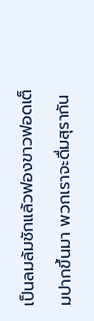เป็นลมล้มชักแล้วฟองขาวฟอดเต็มปากขึ้นมา พวกเราจะดื่มสุรากัน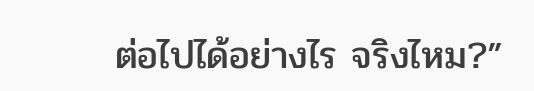ต่อไปได้อย่างไร จริงไหม?”